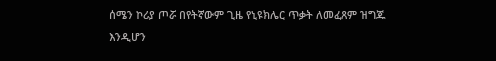ሰሜን ኮሪያ ጦሯ በየትኛውም ጊዜ የኒዩክሌር ጥቃት ለመፈጸም ዝግጁ እንዲሆን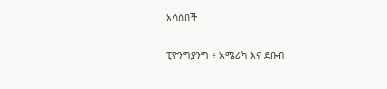አሳሰበች

ፒዮንግያንግ ፥ አሜሪካ እና ደቡብ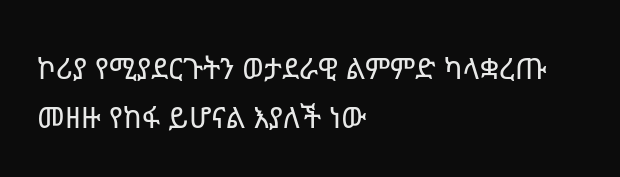ኮሪያ የሚያደርጉትን ወታደራዊ ልምምድ ካላቋረጡ መዘዙ የከፋ ይሆናል እያለች ነው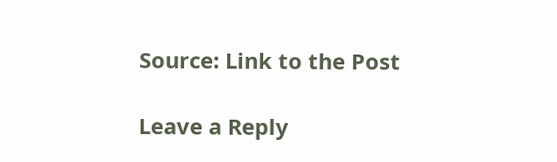Source: Link to the Post

Leave a Reply